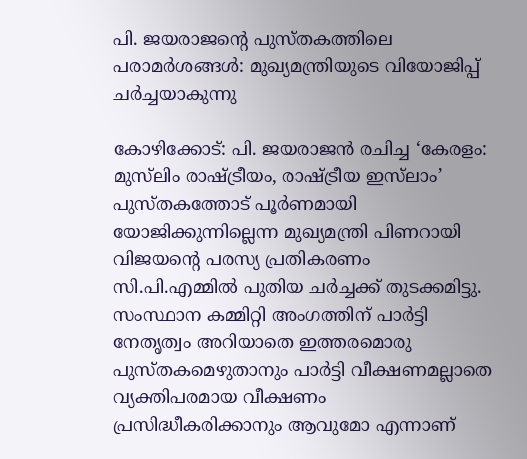പി. ജയരാജന്‍റെ പുസ്തകത്തിലെ പരാമർശങ്ങൾ: മുഖ്യമന്ത്രിയുടെ വിയോജിപ്പ് ചർച്ചയാകുന്നു

കോഴിക്കോട്: പി. ജയരാജൻ രചിച്ച ‘കേരളം: മുസ്‍ലിം രാഷ്ട്രീയം, രാഷ്ട്രീയ ഇസ്‍ലാം’ പുസ്തകത്തോട് പൂർണമായി യോജിക്കുന്നില്ലെന്ന മുഖ്യമന്ത്രി പിണറായി വിജയന്റെ പരസ്യ പ്രതികരണം സി.പി.എമ്മിൽ പുതിയ ചർച്ചക്ക് തുടക്കമിട്ടു. സംസ്ഥാന കമ്മിറ്റി അംഗത്തിന് പാർട്ടി നേതൃത്വം അറിയാതെ ഇത്തരമൊരു പുസ്തകമെഴുതാനും പാർട്ടി വീക്ഷണമല്ലാതെ വ്യക്തിപരമായ വീക്ഷണം പ്രസിദ്ധീകരിക്കാനും ആവുമോ എന്നാണ്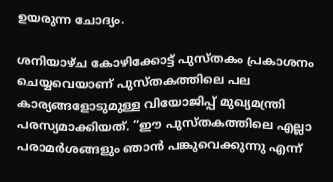ഉയരുന്ന ചോദ്യം.

ശനിയാഴ്ച കോഴിക്കോട്ട് പുസ്തകം പ്രകാശനം ചെയ്യവെയാണ് പുസ്തകത്തിലെ പല കാര്യങ്ങളോടുമുള്ള വിയോജിപ്പ് മുഖ്യമന്ത്രി പരസ്യമാക്കിയത്. ‘‘ഈ പുസ്തകത്തിലെ എല്ലാ പരാമർശങ്ങളും ഞാൻ പങ്കുവെക്കുന്നു എന്ന്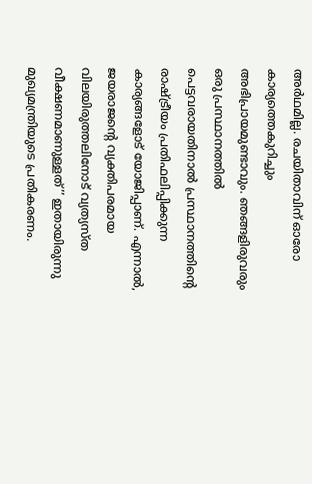അർഥമില്ല. രചയിതാവിന് ഓരോ കാര്യത്തെകുറിച്ചും അഭിപ്രായമുണ്ടാവും. ഞങ്ങളിരുവരും ഒരു പ്രസ്ഥാനത്തിൽ പെട്ടവരായതിനാൽ പ്രസ്ഥാനത്തിന്റെ രാഷ്ട്രീയം പ്രതിഫലിപ്പിക്കുന്ന കാര്യങ്ങളോട് യോജിപ്പാണ്. എന്നാൽ, ജയരാജന്റെ വ്യക്തിപരമായ വിലയിരുത്തലിനോട് വ്യത്യസ്ത വീക്ഷണമാണുള്ളത്’’ ഇതായിരുന്നു മുഖ്യമന്ത്രിയുടെ പ്രതികരണം.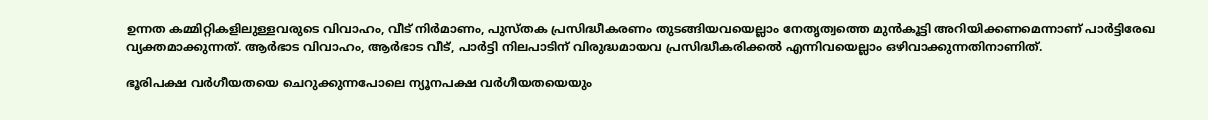ഉന്നത കമ്മിറ്റികളിലുള്ളവരുടെ വിവാഹം, വീട് നിർമാണം, പുസ്തക പ്രസിദ്ധീകരണം തുടങ്ങിയവയെല്ലാം നേതൃത്വത്തെ മുൻകൂട്ടി അറിയിക്കണമെന്നാണ് പാർട്ടിരേഖ വ്യക്തമാക്കുന്നത്. ആർഭാട വിവാഹം, ആർഭാട വീട്, പാർട്ടി നിലപാടിന് വിരുദ്ധമായവ പ്രസിദ്ധീകരിക്കൽ എന്നിവയെല്ലാം ഒഴിവാക്കുന്നതിനാണിത്.

ഭൂരിപക്ഷ വർഗീയതയെ ചെറുക്കുന്നപോലെ ന്യൂനപക്ഷ വർഗീയതയെയും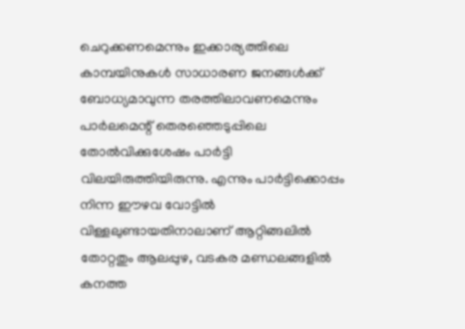ചെറുക്കണമെന്നും ഇക്കാര്യത്തിലെ കാമ്പയിനുകൾ സാധാരണ ജനങ്ങൾക്ക് ബോധ്യമാവുന്ന തരത്തിലാവണമെന്നും പാർലമെന്റ് തെരഞ്ഞെടുപ്പിലെ തോൽവിക്കുശേഷം പാർട്ടി വിലയിരുത്തിയിരുന്നു. എന്നും പാർട്ടിക്കൊപ്പം നിന്ന ഈഴവ വോട്ടിൽ വിള്ളലുണ്ടായതിനാലാണ് ആറ്റിങ്ങലിൽ തോറ്റതും ആലപ്പുഴ, വടകര മണ്ഡലങ്ങളിൽ കനത്ത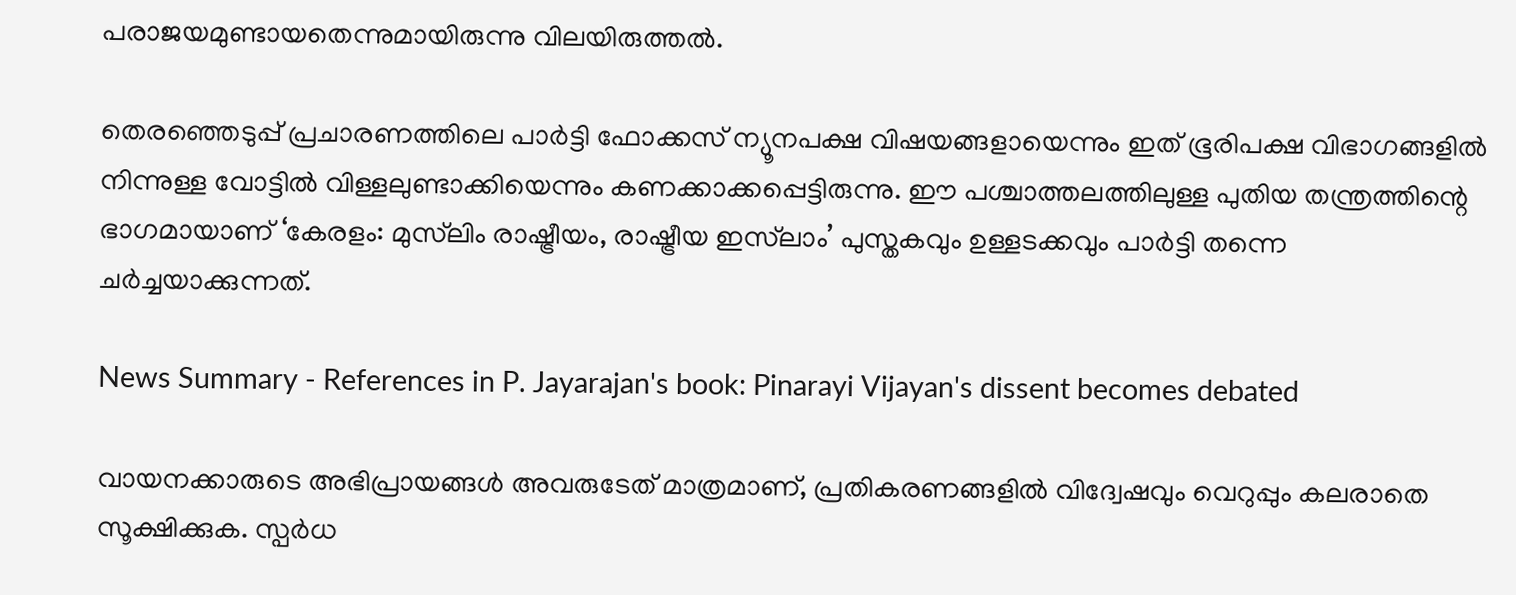പരാജയമുണ്ടായതെന്നുമായിരുന്നു വിലയിരുത്തൽ.

തെരഞ്ഞെടുപ്പ് പ്രചാരണത്തിലെ പാർട്ടി ഫോക്കസ് ന്യൂനപക്ഷ വിഷയങ്ങളായെന്നും ഇത് ഭൂരിപക്ഷ വിഭാഗങ്ങളിൽ നിന്നുള്ള വോട്ടിൽ വിള്ളലുണ്ടാക്കിയെന്നും കണക്കാക്കപ്പെട്ടിരുന്നു. ഈ പശ്ചാത്തലത്തിലുള്ള പുതിയ തന്ത്രത്തിന്റെ ഭാഗമായാണ് ‘കേരളം: മുസ്‍ലിം രാഷ്ട്രീയം, രാഷ്ട്രീയ ഇസ്‍ലാം’ പുസ്തകവും ഉള്ളടക്കവും പാർട്ടി തന്നെ ചർച്ചയാക്കുന്നത്.

News Summary - References in P. Jayarajan's book: Pinarayi Vijayan's dissent becomes debated

വായനക്കാരുടെ അഭിപ്രായങ്ങള്‍ അവരുടേത് മാത്രമാണ്, പ്രതികരണങ്ങളിൽ വിദ്വേഷവും വെറുപ്പും കലരാതെ സൂക്ഷിക്കുക. സ്പർധ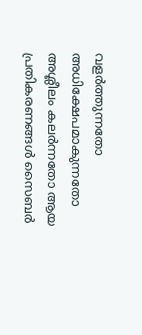വളർത്തുന്നതോ അധിക്ഷേപമാകുന്നതോ അശ്ലീലം കലർന്നതോ ആയ പ്രതികരണങ്ങൾ സൈബർ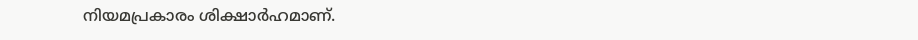നിയമപ്രകാരം ശിക്ഷാർഹമാണ്.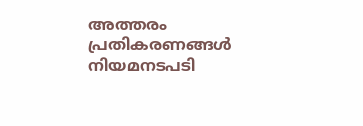അത്തരം പ്രതികരണങ്ങൾ നിയമനടപടി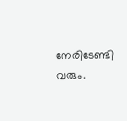നേരിടേണ്ടി വരും.